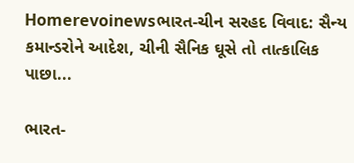Homerevoinewsભારત-ચીન સરહદ વિવાદ: સૈન્ય કમાન્ડરોને આદેશ, ચીની સૈનિક ઘૂસે તો તાત્કાલિક પાછા...

ભારત-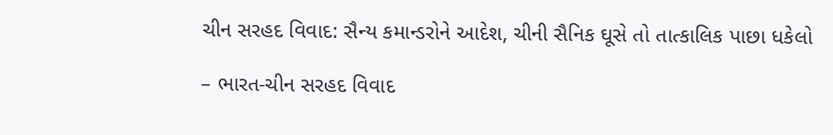ચીન સરહદ વિવાદ: સૈન્ય કમાન્ડરોને આદેશ, ચીની સૈનિક ઘૂસે તો તાત્કાલિક પાછા ધકેલો

– ભારત-ચીન સરહદ વિવાદ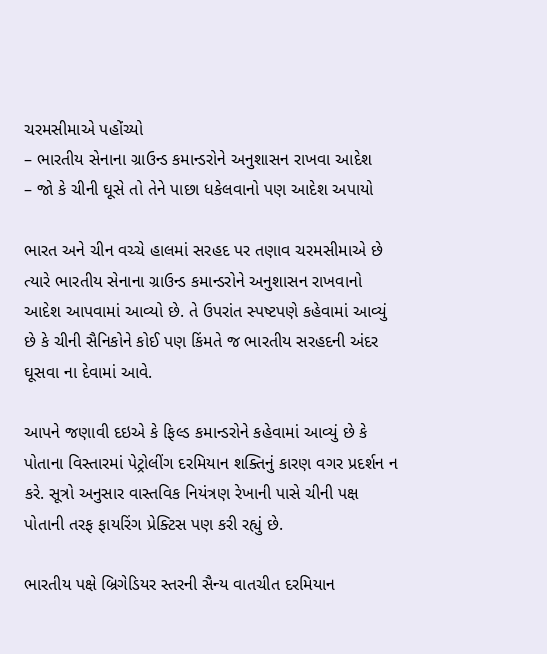ચરમસીમાએ પહોંચ્યો
– ભારતીય સેનાના ગ્રાઉન્ડ કમાન્ડરોને અનુશાસન રાખવા આદેશ
– જો કે ચીની ઘૂસે તો તેને પાછા ધકેલવાનો પણ આદેશ અપાયો

ભારત અને ચીન વચ્ચે હાલમાં સરહદ પર તણાવ ચરમસીમાએ છે ત્યારે ભારતીય સેનાના ગ્રાઉન્ડ કમાન્ડરોને અનુશાસન રાખવાનો આદેશ આપવામાં આવ્યો છે. તે ઉપરાંત સ્પષ્ટપણે કહેવામાં આવ્યું છે કે ચીની સૈનિકોને કોઈ પણ કિંમતે જ ભારતીય સરહદની અંદર ઘૂસવા ના દેવામાં આવે.

આપને જણાવી દઇએ કે ફિલ્ડ કમાન્ડરોને કહેવામાં આવ્યું છે કે પોતાના વિસ્તારમાં પેટ્રોલીંગ દરમિયાન શક્તિનું કારણ વગર પ્રદર્શન ન કરે. સૂત્રો અનુસાર વાસ્તવિક નિયંત્રણ રેખાની પાસે ચીની પક્ષ પોતાની તરફ ફાયરિંગ પ્રેક્ટિસ પણ કરી રહ્યું છે.

ભારતીય પક્ષે બ્રિગેડિયર સ્તરની સૈન્ય વાતચીત દરમિયાન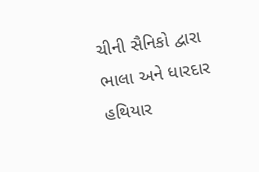ચીની સૈનિકો દ્વારા ભાલા અને ધારદાર હથિયાર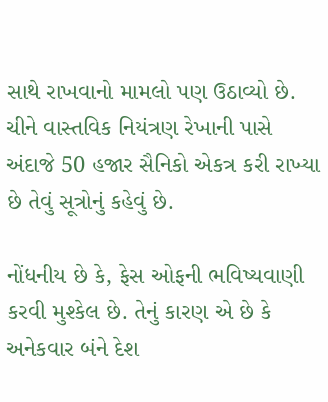સાથે રાખવાનો મામલો પણ ઉઠાવ્યો છે. ચીને વાસ્તવિક નિયંત્રણ રેખાની પાસે અંદાજે 50 હજાર સૈનિકો એકત્ર કરી રાખ્યા છે તેવું સૂત્રોનું કહેવું છે.

નોંધનીય છે કે, ફેસ ઓફની ભવિષ્યવાણી કરવી મુશ્કેલ છે. તેનું કારણ એ છે કે અનેકવાર બંને દેશ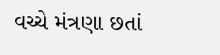વચ્ચે મંત્રણા છતાં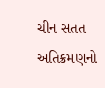ચીન સતત અતિક્રમણનો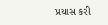પ્રયાસ કરી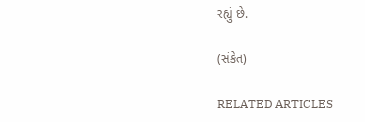રહ્યું છે.

(સંકેત)

RELATED ARTICLES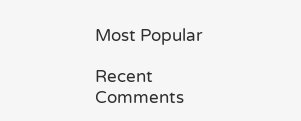Most Popular

Recent Comments